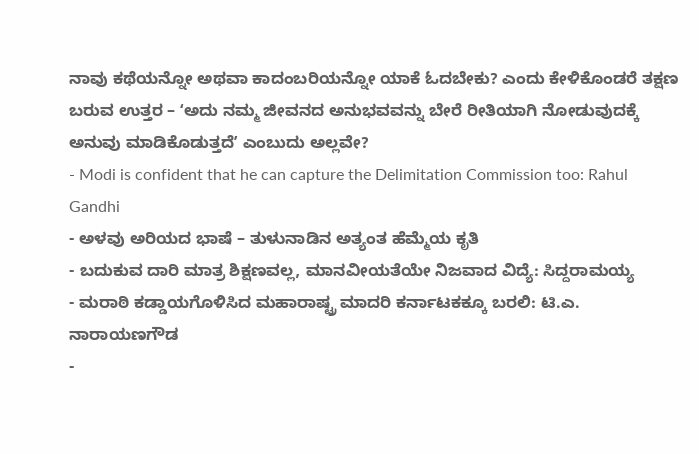ನಾವು ಕಥೆಯನ್ನೋ ಅಥವಾ ಕಾದಂಬರಿಯನ್ನೋ ಯಾಕೆ ಓದಬೇಕು? ಎಂದು ಕೇಳಿಕೊಂಡರೆ ತಕ್ಷಣ ಬರುವ ಉತ್ತರ – ʻಅದು ನಮ್ಮ ಜೀವನದ ಅನುಭವವನ್ನು ಬೇರೆ ರೀತಿಯಾಗಿ ನೋಡುವುದಕ್ಕೆ ಅನುವು ಮಾಡಿಕೊಡುತ್ತದೆʼ ಎಂಬುದು ಅಲ್ಲವೇ?
- Modi is confident that he can capture the Delimitation Commission too: Rahul Gandhi
- ಅಳವು ಅರಿಯದ ಭಾಷೆ – ತುಳುನಾಡಿನ ಅತ್ಯಂತ ಹೆಮ್ಮೆಯ ಕೃತಿ
- ಬದುಕುವ ದಾರಿ ಮಾತ್ರ ಶಿಕ್ಷಣವಲ್ಲ, ಮಾನವೀಯತೆಯೇ ನಿಜವಾದ ವಿದ್ಯೆ: ಸಿದ್ದರಾಮಯ್ಯ
- ಮರಾಠಿ ಕಡ್ಡಾಯಗೊಳಿಸಿದ ಮಹಾರಾಷ್ಟ್ರ ಮಾದರಿ ಕರ್ನಾಟಕಕ್ಕೂ ಬರಲಿ: ಟಿ.ಎ. ನಾರಾಯಣಗೌಡ
-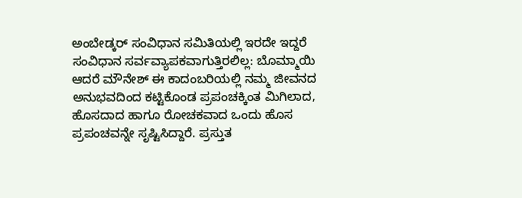ಅಂಬೇಡ್ಕರ್ ಸಂವಿಧಾನ ಸಮಿತಿಯಲ್ಲಿ ಇರದೇ ಇದ್ದರೆ ಸಂವಿಧಾನ ಸರ್ವವ್ಯಾಪಕವಾಗುತ್ತಿರಲಿಲ್ಲ: ಬೊಮ್ಮಾಯಿ
ಆದರೆ ಮೌನೇಶ್ ಈ ಕಾದಂಬರಿಯಲ್ಲಿ ನಮ್ಮ ಜೀವನದ ಅನುಭವದಿಂದ ಕಟ್ಟಿಕೊಂಡ ಪ್ರಪಂಚಕ್ಕಿಂತ ಮಿಗಿಲಾದ, ಹೊಸದಾದ ಹಾಗೂ ರೋಚಕವಾದ ಒಂದು ಹೊಸ ಪ್ರಪಂಚವನ್ನೇ ಸೃಷ್ಟಿಸಿದ್ದಾರೆ. ಪ್ರಸ್ತುತ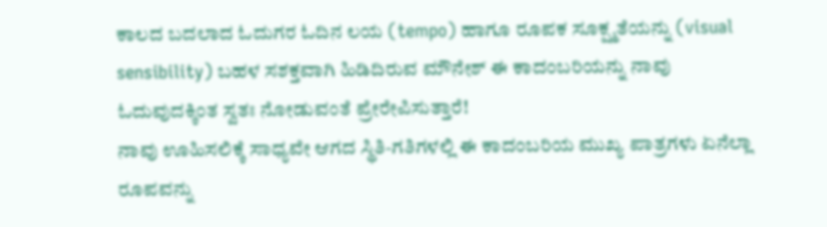ಕಾಲದ ಬದಲಾದ ಓದುಗರ ಓದಿನ ಲಯ (tempo) ಹಾಗೂ ರೂಪಕ ಸೂಕ್ಷ್ಮತೆಯನ್ನು (visual sensibility) ಬಹಳ ಸಶಕ್ತವಾಗಿ ಹಿಡಿದಿರುವ ಮೌನೇಶ್ ಈ ಕಾದಂಬರಿಯನ್ನು ನಾವು ಓದುವುದಕ್ಕಿಂತ ಸ್ವತಃ ನೋಡುವಂತೆ ಪ್ರೇರೇಪಿಸುತ್ತಾರೆ!
ನಾವು ಊಹಿಸಲಿಕ್ಕೆ ಸಾಧ್ಯವೇ ಆಗದ ಸ್ಥಿತಿ-ಗತಿಗಳಲ್ಲಿ ಈ ಕಾದಂಬರಿಯ ಮುಖ್ಯ ಪಾತ್ರಗಳು ಏನೆಲ್ಲಾ ರೂಪವನ್ನು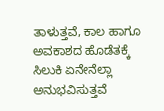ತಾಳುತ್ತವೆ, ಕಾಲ ಹಾಗೂ ಅವಕಾಶದ ಹೊಡೆತಕ್ಕೆ ಸಿಲುಕಿ ಏನೇನೆಲ್ಲಾ ಅನುಭವಿಸುತ್ತವೆ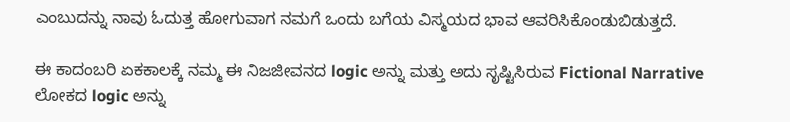ಎಂಬುದನ್ನು ನಾವು ಓದುತ್ತ ಹೋಗುವಾಗ ನಮಗೆ ಒಂದು ಬಗೆಯ ವಿಸ್ಮಯದ ಭಾವ ಆವರಿಸಿಕೊಂಡುಬಿಡುತ್ತದೆ.

ಈ ಕಾದಂಬರಿ ಏಕಕಾಲಕ್ಕೆ ನಮ್ಮ ಈ ನಿಜಜೀವನದ logic ಅನ್ನು ಮತ್ತು ಅದು ಸೃಷ್ಟಿಸಿರುವ Fictional Narrative ಲೋಕದ logic ಅನ್ನು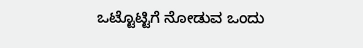ಒಟ್ಟೊಟ್ಟಿಗೆ ನೋಡುವ ಒಂದು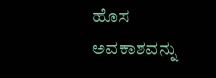ಹೊಸ ಅವಕಾಶವನ್ನು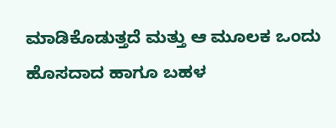ಮಾಡಿಕೊಡುತ್ತದೆ ಮತ್ತು ಆ ಮೂಲಕ ಒಂದು ಹೊಸದಾದ ಹಾಗೂ ಬಹಳ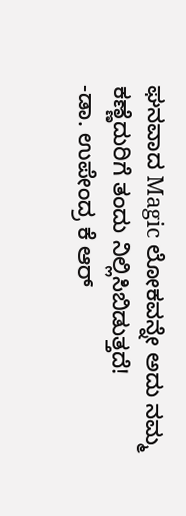ಘನವಾದ Magic ಲೋಕವನ್ನೇ ಅದು ನಮ್ಮ ಕಣ್ಣೆದುರಿಗೆ ತಂದು ನಿಲ್ಲಿಸಿಬಿಡುತ್ತದೆ!
-ಡಾ. ಉಪೇಂದ್ರ ಕೆ ಆರ್